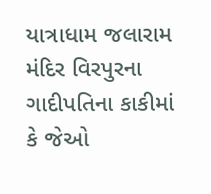યાત્રાધામ જલારામ મંદિર વિરપુરના ગાદીપતિના કાકીમાં કે જેઓ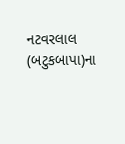નટવરલાલ (બટુકબાપા)ના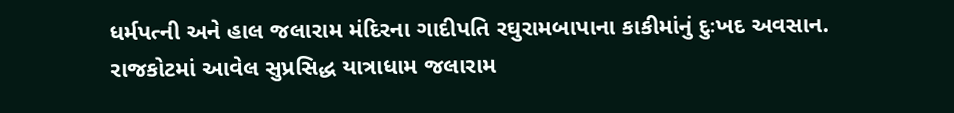ધર્મપત્ની અને હાલ જલારામ મંદિરના ગાદીપતિ રઘુરામબાપાના કાકીમાંનું દુઃખદ અવસાન.
રાજકોટમાં આવેલ સુપ્રસિદ્ધ યાત્રાધામ જલારામ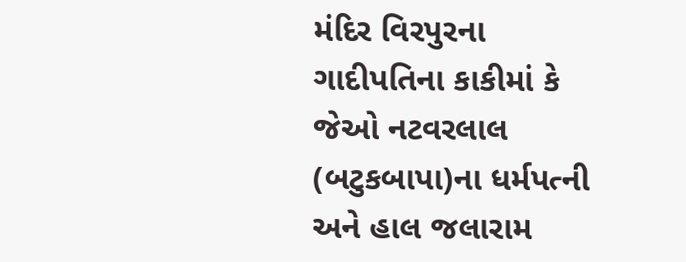મંદિર વિરપુરના ગાદીપતિના કાકીમાં કે જેઓ નટવરલાલ (બટુકબાપા)ના ધર્મપત્ની અને હાલ જલારામ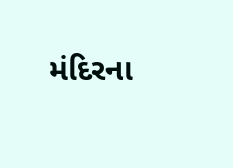મંદિરના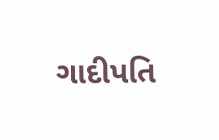ગાદીપતિ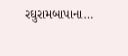રઘુરામબાપાના…